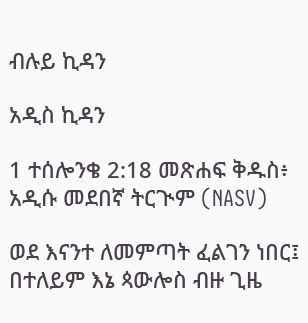ብሉይ ኪዳን

አዲስ ኪዳን

1 ተሰሎንቄ 2:18 መጽሐፍ ቅዱስ፥ አዲሱ መደበኛ ትርጒም (NASV)

ወደ እናንተ ለመምጣት ፈልገን ነበር፤ በተለይም እኔ ጳውሎስ ብዙ ጊዜ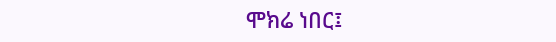ሞክሬ ነበር፤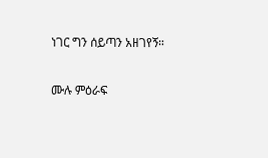ነገር ግን ሰይጣን አዘገየኝ።

ሙሉ ምዕራፍ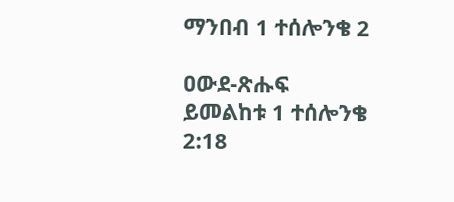ማንበብ 1 ተሰሎንቄ 2

ዐውደ-ጽሑፍ ይመልከቱ 1 ተሰሎንቄ 2:18